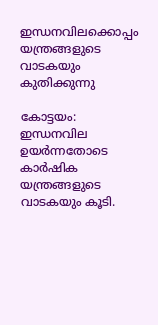ഇന്ധനവിലക്കൊപ്പം യന്ത്രങ്ങളുടെ വാടകയും കുതിക്കുന്നു

കോട്ടയം: ഇന്ധനവില ഉയർന്നതോടെ കാർഷിക യന്ത്രങ്ങളുടെ വാടകയും കൂടി.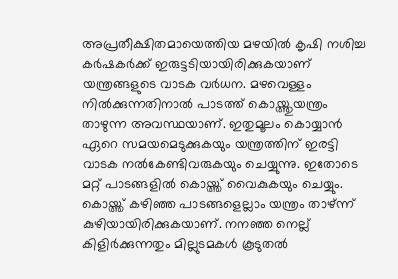അപ്രതീക്ഷിതമായെത്തിയ മഴയിൽ കൃഷി നശിച്ച കർഷകർക്ക് ഇരുട്ടടിയായിരിക്കുകയാണ് യന്ത്രങ്ങളുടെ വാടക വർധന. മഴവെള്ളം നിൽക്കുന്നതിനാൽ പാടത്ത് കൊയ്ത്തുയന്ത്രം താഴുന്ന അവസ്ഥയാണ്. ഇതുമൂലം കൊയ്യാൻ ഏറെ സമയമെടുക്കുകയും യന്ത്രത്തിന് ഇരട്ടി വാടക നൽകേണ്ടിവരുകയും ചെയ്യുന്നു. ഇതോടെ മറ്റ് പാടങ്ങളിൽ കൊയ്ത്ത് വൈകുകയും ചെയ്യും. കൊയ്ത്ത് കഴിഞ്ഞ പാടങ്ങളെല്ലാം യന്ത്രം താഴ്ന്ന് കുഴിയായിരിക്കുകയാണ്. നനഞ്ഞ നെല്ല് കിളിർക്കുന്നതും മില്ലുടമകൾ കൂടുതൽ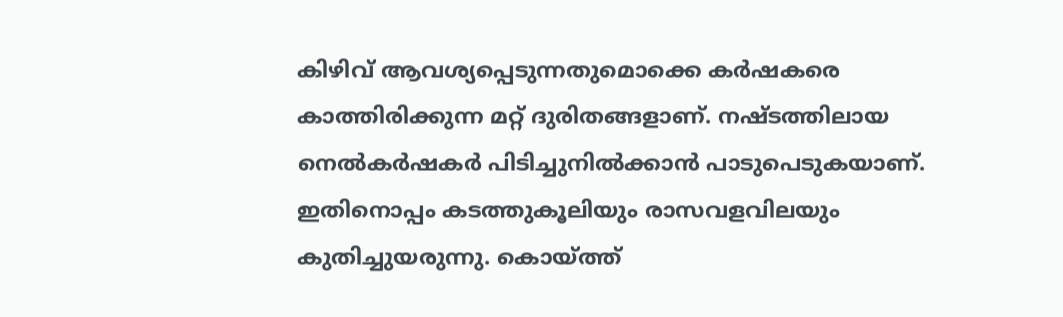കിഴിവ് ആവശ്യപ്പെടുന്നതുമൊക്കെ കർഷകരെ കാത്തിരിക്കുന്ന മറ്റ് ദുരിതങ്ങളാണ്. നഷ്ടത്തിലായ നെൽകർഷകർ പിടിച്ചുനിൽക്കാൻ പാടുപെടുകയാണ്. ഇതിനൊപ്പം കടത്തുകൂലിയും രാസവളവിലയും കുതിച്ചുയരുന്നു. കൊയ്ത്ത്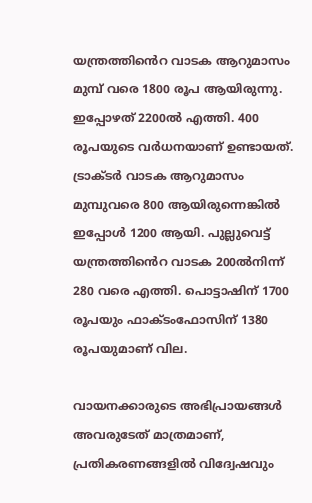യന്ത്രത്തി‍ൻെറ വാടക ആറുമാസം മുമ്പ് വരെ 1800 രൂപ ആയിരുന്നു. ഇപ്പോഴത് 2200ൽ എത്തി. 400 രൂപയുടെ വർധനയാണ് ഉണ്ടായത്. ട്രാക്ടർ വാടക ആറുമാസം മുമ്പുവരെ 800 ആയിരുന്നെങ്കിൽ ഇപ്പോൾ 1200 ആയി. പുല്ലുവെട്ട് യന്ത്രത്തി‍‍ൻെറ വാടക 200ൽനിന്ന് 280 വരെ എത്തി. പൊട്ടാഷിന് 1700 രൂപയും ഫാക്ടംഫോസിന് 1380 രൂപയുമാണ് വില.

വായനക്കാരുടെ അഭിപ്രായങ്ങള്‍ അവരുടേത് മാത്രമാണ്, പ്രതികരണങ്ങളിൽ വിദ്വേഷവും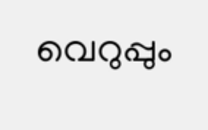വെറുപ്പും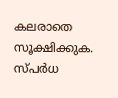കലരാതെ സൂക്ഷിക്കുക. സ്പർധ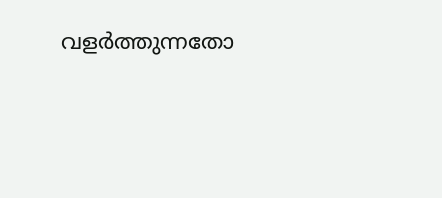വളർത്തുന്നതോ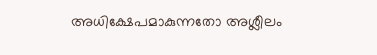അധിക്ഷേപമാകുന്നതോ അശ്ലീലം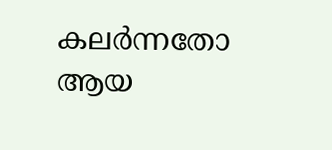കലർന്നതോ ആയ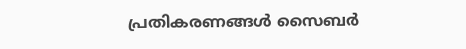പ്രതികരണങ്ങൾ സൈബർ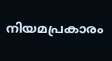നിയമപ്രകാരം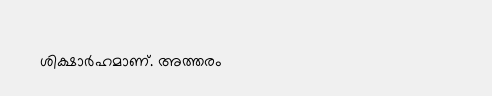ശിക്ഷാർഹമാണ്. അത്തരം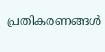പ്രതികരണങ്ങൾ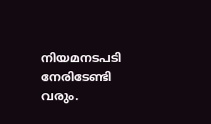നിയമനടപടി നേരിടേണ്ടി വരും.